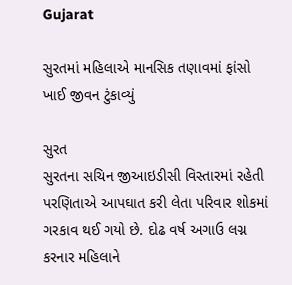Gujarat

સુરતમાં મહિલાએ માનસિક તણાવમાં ફાંસો ખાઈ જીવન ટુંકાવ્યું

સુરત
સુરતના સચિન જીઆઇડીસી વિસ્તારમાં રહેતી પરણિતાએ આપઘાત કરી લેતા પરિવાર શોકમાં ગરકાવ થઈ ગયો છે. દોઢ વર્ષ અગાઉ લગ્ન કરનાર મહિલાને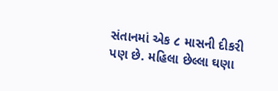સંતાનમાં એક ૮ માસની દીકરી પણ છે. મહિલા છેલ્લા ઘણા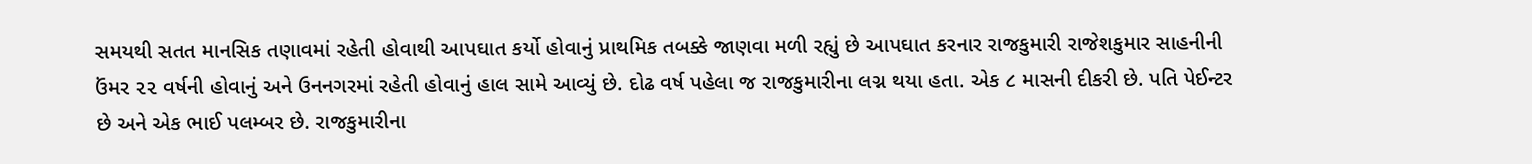સમયથી સતત માનસિક તણાવમાં રહેતી હોવાથી આપઘાત કર્યો હોવાનું પ્રાથમિક તબક્કે જાણવા મળી રહ્યું છે આપઘાત કરનાર રાજકુમારી રાજેશકુમાર સાહનીની ઉંમર ૨૨ વર્ષની હોવાનું અને ઉનનગરમાં રહેતી હોવાનું હાલ સામે આવ્યું છે. દોઢ વર્ષ પહેલા જ રાજકુમારીના લગ્ન થયા હતા. એક ૮ માસની દીકરી છે. પતિ પેઈન્ટર છે અને એક ભાઈ પલમ્બર છે. રાજકુમારીના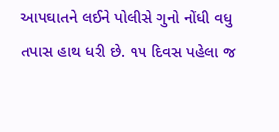આપઘાતને લઈને પોલીસે ગુનો નોંધી વધુ તપાસ હાથ ધરી છે. ૧૫ દિવસ પહેલા જ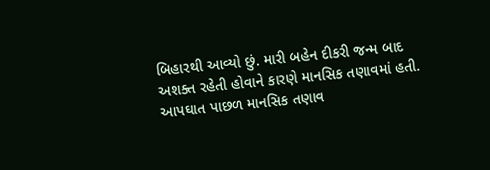બિહારથી આવ્યો છું. મારી બહેન દીકરી જન્મ બાદ અશક્ત રહેતી હોવાને કારણે માનસિક તણાવમાં હતી. આપઘાત પાછળ માનસિક તણાવ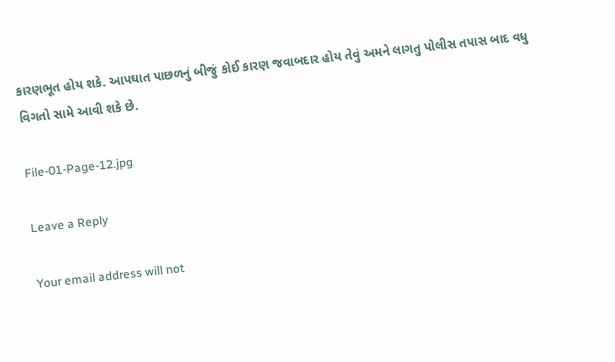કારણભૂત હોય શકે. આપઘાત પાછળનું બીજું કોઈ કારણ જવાબદાર હોય તેવું અમને લાગતુ પોલીસ તપાસ બાદ વધુ વિગતો સામે આવી શકે છે.

File-01-Page-12.jpg

Leave a Reply

Your email address will not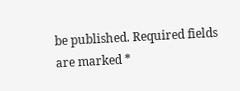be published. Required fields are marked *